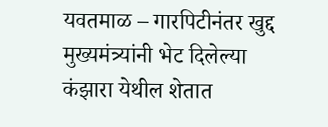यवतमाळ – गारपिटीनंतर खुद्द मुख्यमंत्र्यांनी भेट दिलेल्या कंझारा येथील शेतात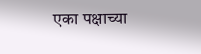एका पक्षाच्या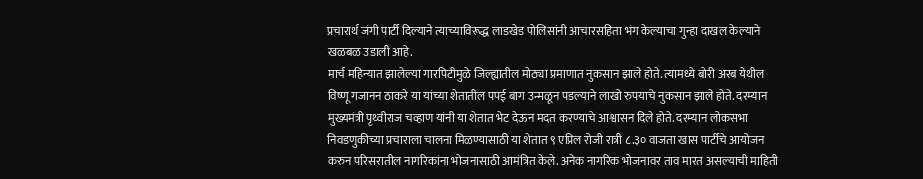प्रचारार्थ जंगी पार्टी दिल्याने त्याच्याविरूद्ध लाडखेड पोलिसांनी आचारसहिता भंग केल्याचा गुन्हा दाखल केल्याने खळबळ उडाली आहे.
मार्च महिन्यात झालेल्या गारपिटीमुळे जिल्ह्यातील मोठ्या प्रमाणात नुकसान झाले होते. त्यामध्ये बोरी अरब येथील विष्णू गजानन ठाकरे या यांच्या शेतातील पपई बाग उन्मळून पडल्याने लाखो रुपयाचे नुकसान झाले होते. दरम्यान मुख्यमंत्री पृथ्वीराज चव्हाण यांनी या शेतात भेट देऊन मदत करण्याचे आश्वासन दिले होते. दरम्यान लोकसभा निवडणुकीच्या प्रचाराला चालना मिळण्यासाठी या शेतात ९ एप्रिल रोजी रात्री ८.३० वाजता खास पार्टीचे आयोजन करुन परिसरातील नागरिकांना भोजनासाठी आमंत्रित केले. अनेक नागरिक भोजनावर ताव मारत असल्याची माहिती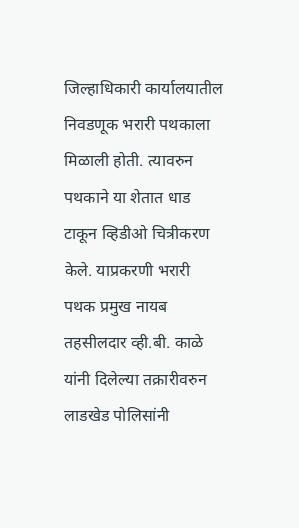जिल्हाधिकारी कार्यालयातील निवडणूक भरारी पथकाला मिळाली होती. त्यावरुन पथकाने या शेतात धाड टाकून व्हिडीओ चित्रीकरण केले. याप्रकरणी भरारी पथक प्रमुख नायब तहसीलदार व्ही.बी. काळे यांनी दिलेल्या तक्रारीवरुन लाडखेड पोलिसांनी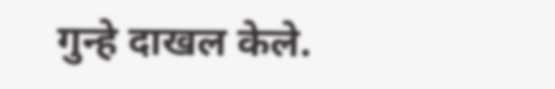गुन्हे दाखल केले.